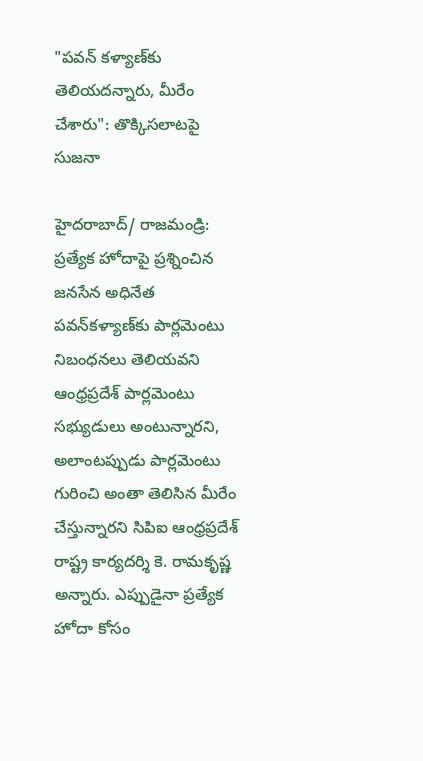"పవన్ కళ్యాణ్‌కు తెలియదన్నారు, మీరేం చేశారు": తొక్కిసలాటపై సుజనా

హైదరాబాద్‌/ రాజమండ్రి: ప్రత్యేక హోదాపై ప్రశ్నించిన జనసేన అధినేత పవన్‌కళ్యాణ్‌కు పార్లమెంటు నిబంధనలు తెలియవని ఆంధ్రప్రదేశ్ పార్లమెంటు సభ్యుడులు అంటున్నారని, అలాంటప్పుడు పార్లమెంటు గురించి అంతా తెలిసిన మీరేం చేస్తున్నారని సిపిఐ ఆంధ్రప్రదేశ్ రాష్ట్ర కార్యదర్శి కె. రామకృష్ణ అన్నారు. ఎప్పుడైనా ప్రత్యేక హోదా కోసం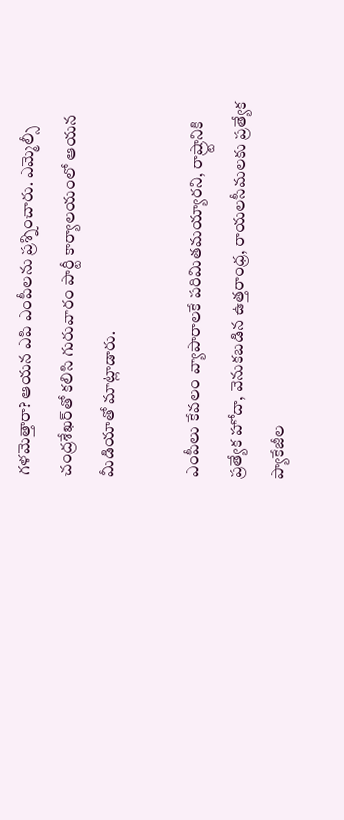గళమెత్తారా? ఆయన ఎపి ఎంపీలను ప్రశ్నించారు. ఎమ్మెల్సీ చంద్రశేఖర్‌తో కలిసి గురువారం పార్టీ కార్యాలయంలో ఆయన మీడియాతో మాట్లాడారు.

ఎంపీలు కేవలం వ్యాపారాలకే పరిమితమయ్యారని, రాష్ర్టానికి ప్రత్యేక హోదా, వెనుకబడిన ఉత్తరాంధ్ర, రాయలసీమలకు ప్రత్యేక ప్యాకేజీల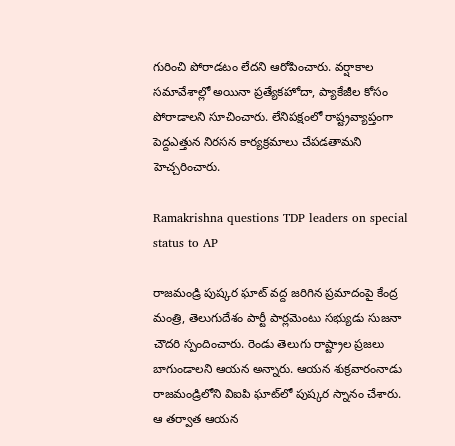గురించి పోరాడటం లేదని ఆరోపించారు. వర్షాకాల సమావేశాల్లో అయినా ప్రత్యేకహోదా, ప్యాకేజీల కోసం పోరాడాలని సూచించారు. లేనిపక్షంలో రాష్ట్రవ్యాప్తంగా పెద్దఎత్తున నిరసన కార్యక్రమాలు చేపడతామని హెచ్చరించారు.

Ramakrishna questions TDP leaders on special status to AP

రాజమండ్రి పుష్కర ఘాట్ వద్ద జరిగిన ప్రమాదంపై కేంద్ర మంత్రి, తెలుగుదేశం పార్టీ పార్లమెంటు సభ్యుడు సుజనా చౌదరి స్పందించారు. రెండు తెలుగు రాష్ట్రాల ప్రజలు బాగుండాలని ఆయన అన్నారు. ఆయన శుక్రవారంనాడు రాజమండ్రిలోని విఐపి ఘాట్‌లో పుష్కర స్నానం చేశారు. ఆ తర్వాత ఆయన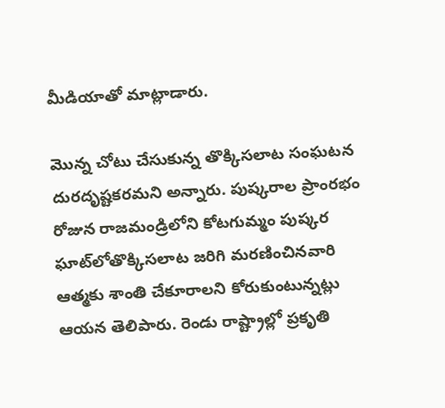మీడియాతో మాట్లాడారు.

మొన్న చోటు చేసుకున్న తొక్కిసలాట సంఘటన దురదృష్టకరమని అన్నారు. పుష్కరాల ప్రాంరభం రోజున రాజమండ్రిలోని కోటగుమ్మం పుష్కర ఘాట్‌లోతొక్కిసలాట జరిగి మరణించినవారి ఆత్మకు శాంతి చేకూరాలని కోరుకుంటున్నట్లు ఆయన తెలిపారు. రెండు రాష్ట్రాల్లో ప్రకృతి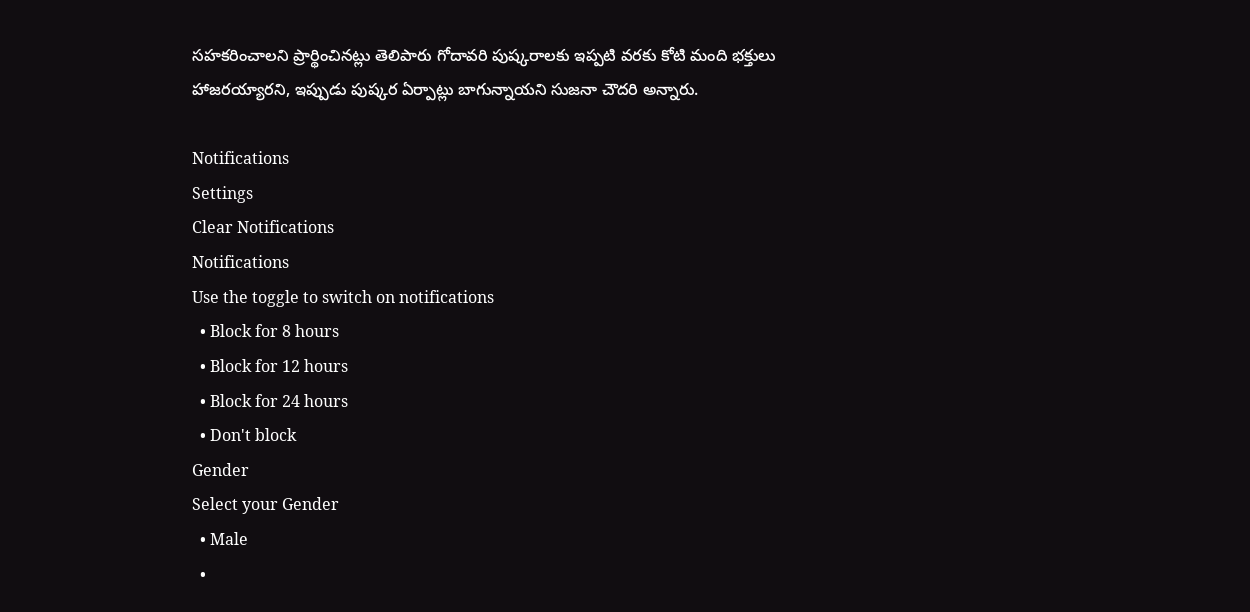సహకరించాలని ప్రార్థించినట్లు తెలిపారు గోదావరి పుష్కరాలకు ఇప్పటి వరకు కోటి మంది భక్తులు హాజరయ్యారని, ఇప్పుడు పుష్కర ఏర్పాట్లు బాగున్నాయని సుజనా చౌదరి అన్నారు.

Notifications
Settings
Clear Notifications
Notifications
Use the toggle to switch on notifications
  • Block for 8 hours
  • Block for 12 hours
  • Block for 24 hours
  • Don't block
Gender
Select your Gender
  • Male
  •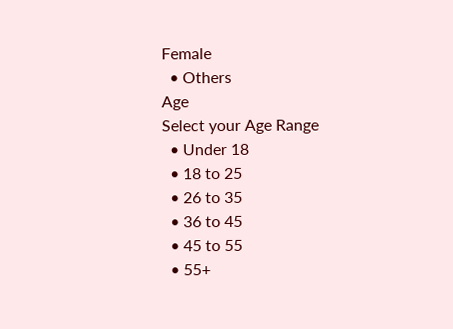Female
  • Others
Age
Select your Age Range
  • Under 18
  • 18 to 25
  • 26 to 35
  • 36 to 45
  • 45 to 55
  • 55+